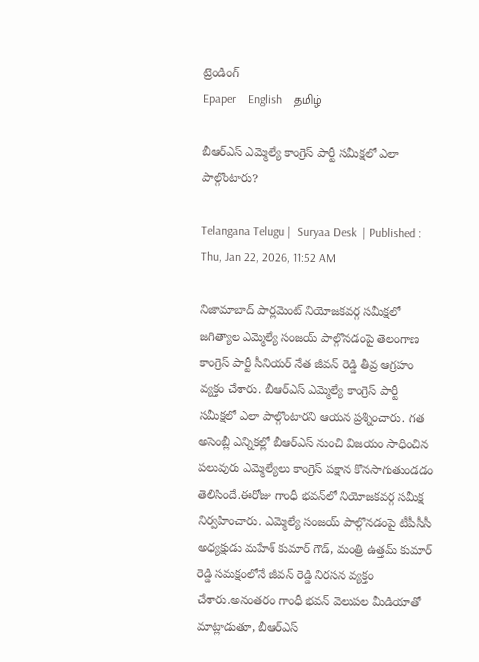ట్రెండింగ్
Epaper    English    தமிழ்

బీఆర్ఎస్ ఎమ్మెల్యే కాంగ్రెస్ పార్టీ సమీక్షలో ఎలా పాల్గొంటారు?

Telangana Telugu |  Suryaa Desk  | Published : Thu, Jan 22, 2026, 11:52 AM

నిజామాబాద్ పార్లమెంట్ నియోజకవర్గ సమీక్షలో జగిత్యాల ఎమ్మెల్యే సంజయ్ పాల్గొనడంపై తెలంగాణ కాంగ్రెస్ పార్టీ సీనియర్ నేత జీవన్ రెడ్డి తీవ్ర ఆగ్రహం వ్యక్తం చేశారు. బీఆర్ఎస్ ఎమ్మెల్యే కాంగ్రెస్ పార్టీ సమీక్షలో ఎలా పాల్గొంటారని ఆయన ప్రశ్నించారు. గత అసెంబ్లీ ఎన్నికల్లో బీఆర్ఎస్ నుంచి విజయం సాధించిన పలువురు ఎమ్మెల్యేలు కాంగ్రెస్ పక్షాన కొనసాగుతుండడం తెలిసిందే.ఈరోజు గాంధీ భవన్‌లో నియోజకవర్గ సమీక్ష నిర్వహించారు. ఎమ్మెల్యే సంజయ్ పాల్గొనడంపై టీపీసీసీ అధ్యక్షుడు మహేశ్ కుమార్ గౌడ్, మంత్రి ఉత్తమ్ కుమార్ రెడ్డి సమక్షంలోనే జీవన్ రెడ్డి నిరసన వ్యక్తం చేశారు.అనంతరం గాంధీ భవన్ వెలుపల మీడియాతో మాట్లాడుతూ, బీఆర్ఎస్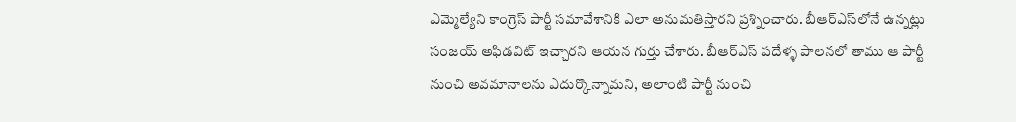ఎమ్మెల్యేని కాంగ్రెస్ పార్టీ సమావేశానికి ఎలా అనుమతిస్తారని ప్రశ్నించారు. బీఆర్ఎస్‌లోనే ఉన్నట్లు సంజయ్ అఫిడవిట్ ఇచ్చారని ఆయన గుర్తు చేశారు. బీఆర్ఎస్ పదేళ్ళ పాలనలో తాము ఆ పార్టీ నుంచి అవమానాలను ఎదుర్కొన్నామని, అలాంటి పార్టీ నుంచి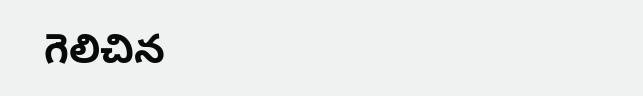గెలిచిన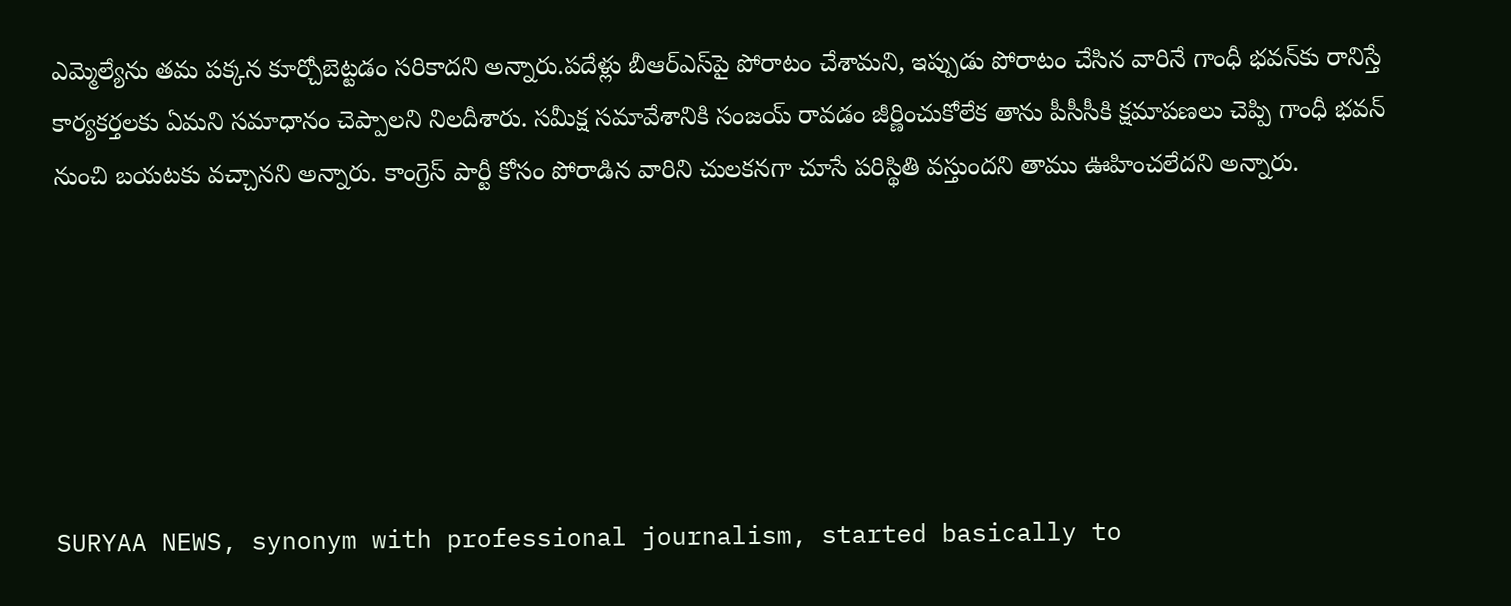ఎమ్మెల్యేను తమ పక్కన కూర్చోబెట్టడం సరికాదని అన్నారు.పదేళ్లు బీఆర్ఎస్‌పై పోరాటం చేశామని, ఇప్పుడు పోరాటం చేసిన వారినే గాంధీ భవన్‌కు రానిస్తే కార్యకర్తలకు ఏమని సమాధానం చెప్పాలని నిలదీశారు. సమీక్ష సమావేశానికి సంజయ్ రావడం జీర్ణించుకోలేక తాను పీసీసీకి క్షమాపణలు చెప్పి గాంధీ భవన్ నుంచి బయటకు వచ్చానని అన్నారు. కాంగ్రెస్ పార్టీ కోసం పోరాడిన వారిని చులకనగా చూసే పరిస్థితి వస్తుందని తాము ఊహించలేదని అన్నారు.






SURYAA NEWS, synonym with professional journalism, started basically to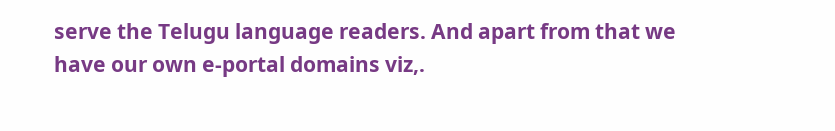serve the Telugu language readers. And apart from that we have our own e-portal domains viz,.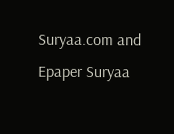Suryaa.com and Epaper Suryaa